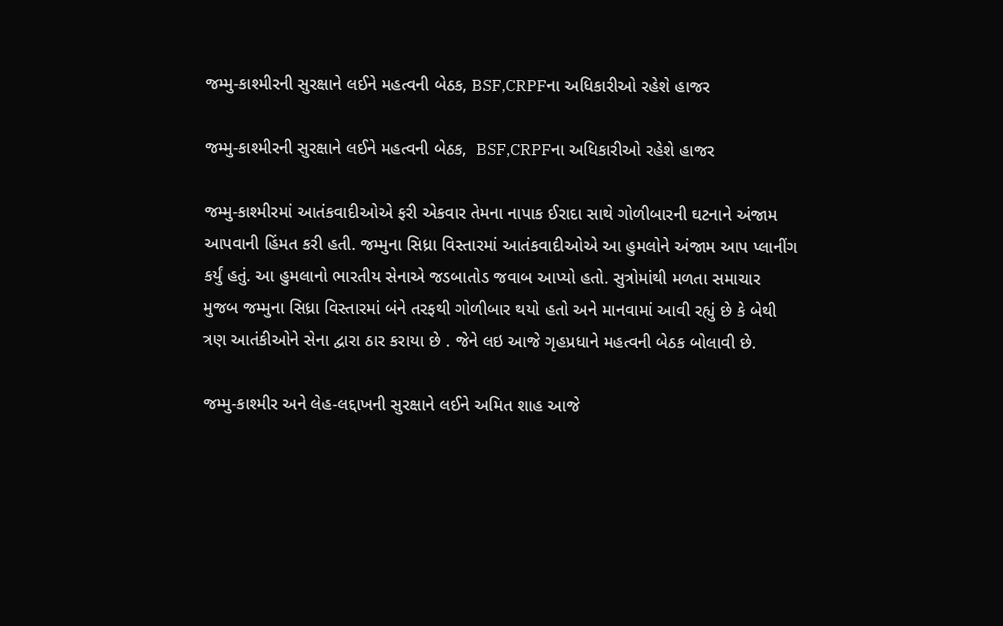જમ્મુ-કાશ્મીરની સુરક્ષાને લઈને મહત્વની બેઠક, BSF,CRPFના અધિકારીઓ રહેશે હાજર

જમ્મુ-કાશ્મીરની સુરક્ષાને લઈને મહત્વની બેઠક,  BSF,CRPFના અધિકારીઓ રહેશે હાજર

જમ્મુ-કાશ્મીરમાં આતંકવાદીઓએ ફરી એકવાર તેમના નાપાક ઈરાદા સાથે ગોળીબારની ઘટનાને અંજામ આપવાની હિંમત કરી હતી. જમ્મુના સિધ્રા વિસ્તારમાં આતંકવાદીઓએ આ હુમલોને અંજામ આપ પ્લાનીંગ કર્યું હતું. આ હુમલાનો ભારતીય સેનાએ જડબાતોડ જવાબ આપ્યો હતો. સુત્રોમાંથી મળતા સમાચાર મુજબ જમ્મુના સિધ્રા વિસ્તારમાં બંને તરફથી ગોળીબાર થયો હતો અને માનવામાં આવી રહ્યું છે કે બેથી ત્રણ આતંકીઓને સેના દ્વારા ઠાર કરાયા છે . જેને લઇ આજે ગૃહપ્રધાને મહત્વની બેઠક બોલાવી છે.

જમ્મુ-કાશ્મીર અને લેહ-લદ્દાખની સુરક્ષાને લઈને અમિત શાહ આજે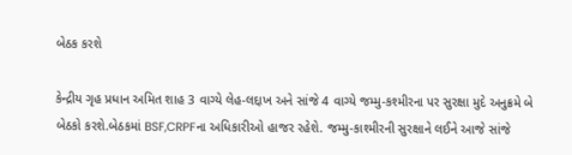બેઠક કરશે

કેન્દ્રીય ગૃહ પ્રધાન અમિત શાહ 3 વાગ્યે લેહ-લદ્દાખ અને સાંજે 4 વાગ્યે જમ્મુ-કશ્મીરના પર સુરક્ષા મુદે અનુક્રમે બે બેઠકો કરશે.બેઠકમાં BSF,CRPFના અધિકારીઓ હાજર રહેશે. જમ્મુ-કાશ્મીરની સુરક્ષાને લઈને આજે સાંજે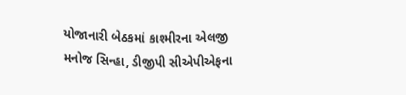યોજાનારી બેઠકમાં કાશ્મીરના એલજી મનોજ સિન્હા, ડીજીપી સીએપીએફના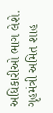અધિકારીઓ ભાગ લેશે. ગૃહમંત્રી અમિત શાહ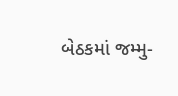બેઠકમાં જમ્મુ-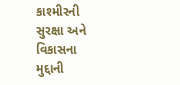કાશ્મીરની સુરક્ષા અને વિકાસના મુદ્દાની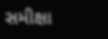સમીક્ષા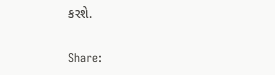કરશે.

Share: